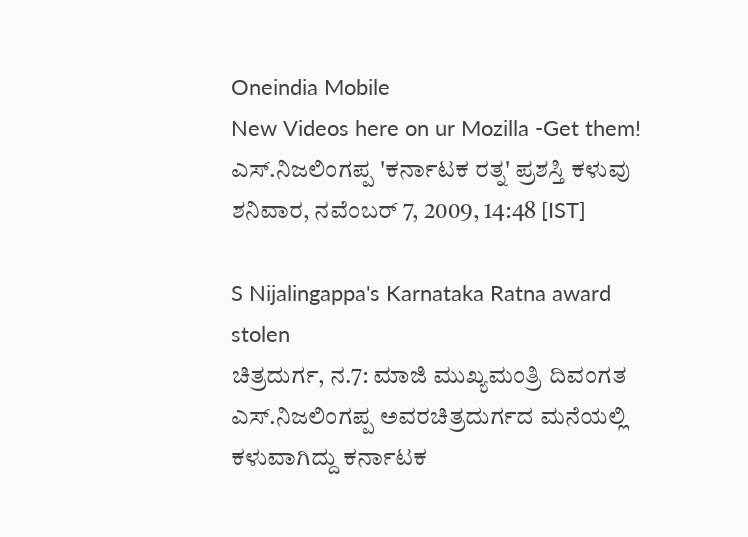Oneindia Mobile
New Videos here on ur Mozilla -Get them!
ಎಸ್.ನಿಜಲಿಂಗಪ್ಪ 'ಕರ್ನಾಟಕ ರತ್ನ' ಪ್ರಶಸ್ತಿ ಕಳುವು
ಶನಿವಾರ, ನವೆಂಬರ್ 7, 2009, 14:48 [IST]

S Nijalingappa's Karnataka Ratna award stolen
ಚಿತ್ರದುರ್ಗ, ನ.7: ಮಾಜಿ ಮುಖ್ಯಮಂತ್ರಿ ದಿವಂಗತ ಎಸ್.ನಿಜಲಿಂಗಪ್ಪ ಅವರಚಿತ್ರದುರ್ಗದ ಮನೆಯಲ್ಲಿ ಕಳುವಾಗಿದ್ದು ಕರ್ನಾಟಕ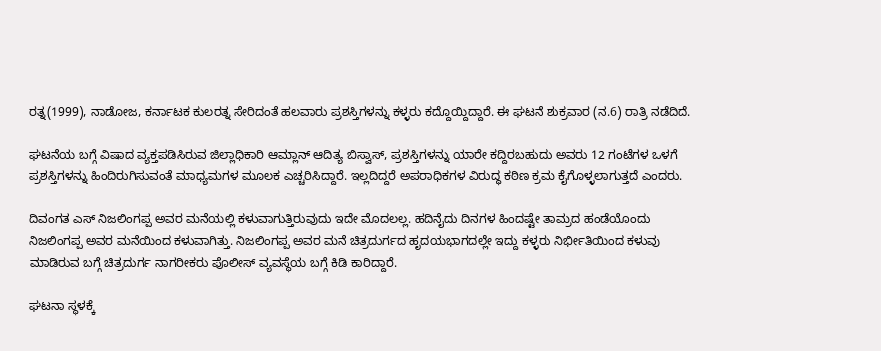ರತ್ನ(1999), ನಾಡೋಜ, ಕರ್ನಾಟಕ ಕುಲರತ್ನ ಸೇರಿದಂತೆ ಹಲವಾರು ಪ್ರಶಸ್ತಿಗಳನ್ನು ಕಳ್ಳರು ಕದ್ದೊಯ್ದಿದ್ದಾರೆ. ಈ ಘಟನೆ ಶುಕ್ರವಾರ (ನ.6) ರಾತ್ರಿ ನಡೆದಿದೆ.

ಘಟನೆಯ ಬಗ್ಗೆ ವಿಷಾದ ವ್ಯಕ್ತಪಡಿಸಿರುವ ಜಿಲ್ಲಾಧಿಕಾರಿ ಆಮ್ಲಾನ್ ಆದಿತ್ಯ ಬಿಸ್ವಾಸ್, ಪ್ರಶಸ್ತಿಗಳನ್ನು ಯಾರೇ ಕದ್ದಿರಬಹುದು ಅವರು 12 ಗಂಟೆಗಳ ಒಳಗೆ ಪ್ರಶಸ್ತಿಗಳನ್ನು ಹಿಂದಿರುಗಿಸುವಂತೆ ಮಾಧ್ಯಮಗಳ ಮೂಲಕ ಎಚ್ಚರಿಸಿದ್ದಾರೆ. ಇಲ್ಲದಿದ್ದರೆ ಅಪರಾಧಿಕಗಳ ವಿರುದ್ಧ ಕಠಿಣ ಕ್ರಮ ಕೈಗೊಳ್ಳಲಾಗುತ್ತದೆ ಎಂದರು.

ದಿವಂಗತ ಎಸ್ ನಿಜಲಿಂಗಪ್ಪ ಅವರ ಮನೆಯಲ್ಲಿ ಕಳುವಾಗುತ್ತಿರುವುದು ಇದೇ ಮೊದಲಲ್ಲ. ಹದಿನೈದು ದಿನಗಳ ಹಿಂದಷ್ಟೇ ತಾಮ್ರದ ಹಂಡೆಯೊಂದು ನಿಜಲಿಂಗಪ್ಪ ಅವರ ಮನೆಯಿಂದ ಕಳುವಾಗಿತ್ತು. ನಿಜಲಿಂಗಪ್ಪ ಅವರ ಮನೆ ಚಿತ್ರದುರ್ಗದ ಹೃದಯಭಾಗದಲ್ಲೇ ಇದ್ದು ಕಳ್ಳರು ನಿರ್ಭೀತಿಯಿಂದ ಕಳುವು ಮಾಡಿರುವ ಬಗ್ಗೆ ಚಿತ್ರದುರ್ಗ ನಾಗರೀಕರು ಪೊಲೀಸ್ ವ್ಯವಸ್ಥೆಯ ಬಗ್ಗೆ ಕಿಡಿ ಕಾರಿದ್ದಾರೆ.

ಘಟನಾ ಸ್ಥಳಕ್ಕೆ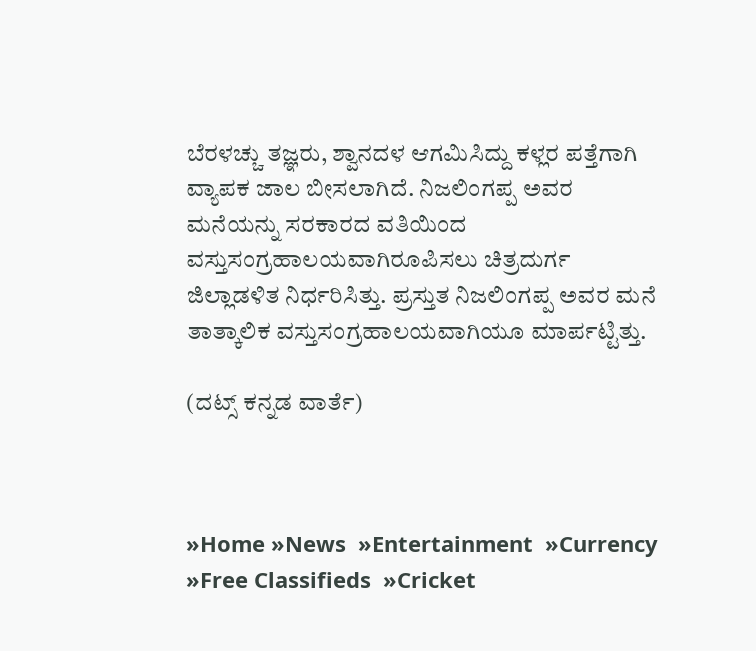ಬೆರಳಚ್ಚು ತಜ್ಞರು, ಶ್ವಾನದಳ ಆಗಮಿಸಿದ್ದು ಕಳ್ಲರ ಪತ್ತೆಗಾಗಿ ವ್ಯಾಪಕ ಜಾಲ ಬೀಸಲಾಗಿದೆ. ನಿಜಲಿಂಗಪ್ಪ ಅವರ ಮನೆಯನ್ನು ಸರಕಾರದ ವತಿಯಿಂದ ವಸ್ತುಸಂಗ್ರಹಾಲಯವಾಗಿರೂಪಿಸಲು ಚಿತ್ರದುರ್ಗ ಜಿಲ್ಲಾಡಳಿತ ನಿರ್ಧರಿಸಿತ್ತು. ಪ್ರಸ್ತುತ ನಿಜಲಿಂಗಪ್ಪ ಅವರ ಮನೆ ತಾತ್ಕಾಲಿಕ ವಸ್ತುಸಂಗ್ರಹಾಲಯವಾಗಿಯೂ ಮಾರ್ಪಟ್ಟಿತ್ತು.

(ದಟ್ಸ್ ಕನ್ನಡ ವಾರ್ತೆ)



»Home »News  »Entertainment  »Currency  »Free Classifieds  »Cricket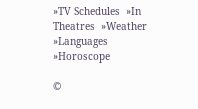»TV Schedules  »In Theatres  »Weather  »Languages  »Horoscope

©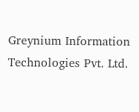Greynium Information Technologies Pvt. Ltd.